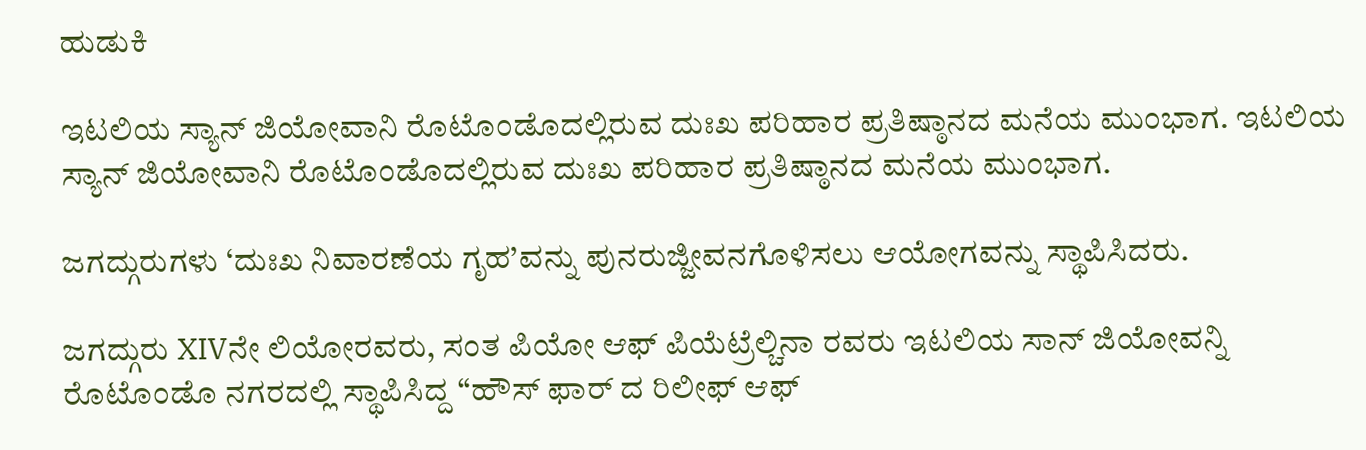ಹುಡುಕಿ

ಇಟಲಿಯ ಸ್ಯಾನ್ ಜಿಯೋವಾನಿ ರೊಟೊಂಡೊದಲ್ಲಿರುವ ದುಃಖ ಪರಿಹಾರ ಪ್ರತಿಷ್ಠಾನದ ಮನೆಯ ಮುಂಭಾಗ. ಇಟಲಿಯ ಸ್ಯಾನ್ ಜಿಯೋವಾನಿ ರೊಟೊಂಡೊದಲ್ಲಿರುವ ದುಃಖ ಪರಿಹಾರ ಪ್ರತಿಷ್ಠಾನದ ಮನೆಯ ಮುಂಭಾಗ.

ಜಗದ್ಗುರುಗಳು ‘ದುಃಖ ನಿವಾರಣೆಯ ಗೃಹ’ವನ್ನು ಪುನರುಜ್ಜೀವನಗೊಳಿಸಲು ಆಯೋಗವನ್ನು ಸ್ಥಾಪಿಸಿದರು.

ಜಗದ್ಗುರು XIVನೇ ಲಿಯೋರವರು, ಸಂತ ಪಿಯೋ ಆಫ್ ಪಿಯೆಟ್ರೆಲ್ಚಿನಾ ರವರು ಇಟಲಿಯ ಸಾನ್ ಜಿಯೋವನ್ನಿ ರೊಟೊಂಡೊ ನಗರದಲ್ಲಿ ಸ್ಥಾಪಿಸಿದ್ದ “ಹೌಸ್ ಫಾರ್ ದ ರಿಲೀಫ್ ಆಫ್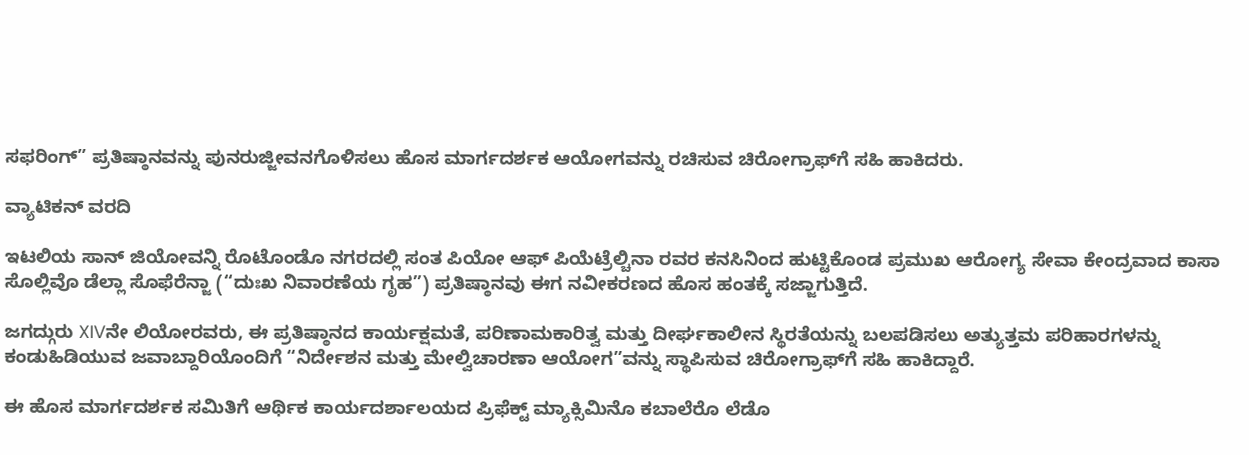ಸಫರಿಂಗ್” ಪ್ರತಿಷ್ಠಾನವನ್ನು ಪುನರುಜ್ಜೀವನಗೊಳಿಸಲು ಹೊಸ ಮಾರ್ಗದರ್ಶಕ ಆಯೋಗವನ್ನು ರಚಿಸುವ ಚಿರೋಗ್ರಾಫ್‌ಗೆ ಸಹಿ ಹಾಕಿದರು.

ವ್ಯಾಟಿಕನ್ ವರದಿ

ಇಟಲಿಯ ಸಾನ್ ಜಿಯೋವನ್ನಿ ರೊಟೊಂಡೊ ನಗರದಲ್ಲಿ ಸಂತ ಪಿಯೋ ಆಫ್ ಪಿಯೆಟ್ರೆಲ್ಚಿನಾ ರವರ ಕನಸಿನಿಂದ ಹುಟ್ಟಿಕೊಂಡ ಪ್ರಮುಖ ಆರೋಗ್ಯ ಸೇವಾ ಕೇಂದ್ರವಾದ ಕಾಸಾ ಸೊಲ್ಲಿವೊ ಡೆಲ್ಲಾ ಸೊಫೆರೆನ್ಜಾ (“ದುಃಖ ನಿವಾರಣೆಯ ಗೃಹ”) ಪ್ರತಿಷ್ಠಾನವು ಈಗ ನವೀಕರಣದ ಹೊಸ ಹಂತಕ್ಕೆ ಸಜ್ಜಾಗುತ್ತಿದೆ.

ಜಗದ್ಗುರು XIVನೇ ಲಿಯೋರವರು, ಈ ಪ್ರತಿಷ್ಠಾನದ ಕಾರ್ಯಕ್ಷಮತೆ, ಪರಿಣಾಮಕಾರಿತ್ವ ಮತ್ತು ದೀರ್ಘಕಾಲೀನ ಸ್ಥಿರತೆಯನ್ನು ಬಲಪಡಿಸಲು ಅತ್ಯುತ್ತಮ ಪರಿಹಾರಗಳನ್ನು ಕಂಡುಹಿಡಿಯುವ ಜವಾಬ್ದಾರಿಯೊಂದಿಗೆ “ನಿರ್ದೇಶನ ಮತ್ತು ಮೇಲ್ವಿಚಾರಣಾ ಆಯೋಗ”ವನ್ನು ಸ್ಥಾಪಿಸುವ ಚಿರೋಗ್ರಾಫ್‌ಗೆ ಸಹಿ ಹಾಕಿದ್ದಾರೆ.

ಈ ಹೊಸ ಮಾರ್ಗದರ್ಶಕ ಸಮಿತಿಗೆ ಆರ್ಥಿಕ ಕಾರ್ಯದರ್ಶಾಲಯದ ಪ್ರಿಫೆಕ್ಟ್ ಮ್ಯಾಕ್ಸಿಮಿನೊ ಕಬಾಲೆರೊ ಲೆಡೊ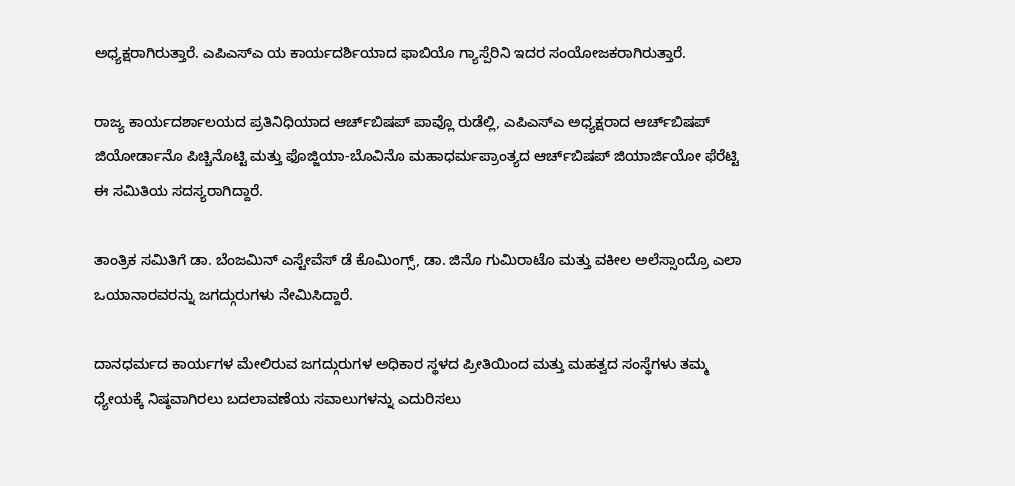ಅಧ್ಯಕ್ಷರಾಗಿರುತ್ತಾರೆ. ಎಪಿಎಸ್ಎ ಯ ಕಾರ್ಯದರ್ಶಿಯಾದ ಫಾಬಿಯೊ ಗ್ಯಾಸ್ಪೆರಿನಿ ಇದರ ಸಂಯೋಜಕರಾಗಿರುತ್ತಾರೆ.

ರಾಜ್ಯ ಕಾರ್ಯದರ್ಶಾಲಯದ ಪ್ರತಿನಿಧಿಯಾದ ಆರ್ಚ್‌ಬಿಷಪ್ ಪಾವ್ಲೊ ರುಡೆಲ್ಲಿ, ಎಪಿಎಸ್ಎ ಅಧ್ಯಕ್ಷರಾದ ಆರ್ಚ್‌ಬಿಷಪ್ ಜಿಯೋರ್ಡಾನೊ ಪಿಚ್ಚಿನೊಟ್ಟಿ ಮತ್ತು ಫೊಜ್ಜಿಯಾ-ಬೊವಿನೊ ಮಹಾಧರ್ಮಪ್ರಾಂತ್ಯದ ಆರ್ಚ್‌ಬಿಷಪ್ ಜಿಯಾರ್ಜಿಯೋ ಫೆರೆಟ್ಟಿ ಈ ಸಮಿತಿಯ ಸದಸ್ಯರಾಗಿದ್ದಾರೆ.

ತಾಂತ್ರಿಕ ಸಮಿತಿಗೆ ಡಾ. ಬೆಂಜಮಿನ್ ಎಸ್ಟೇವೆಸ್ ಡೆ ಕೊಮಿಂಗ್ಸ್, ಡಾ. ಜಿನೊ ಗುಮಿರಾಟೊ ಮತ್ತು ವಕೀಲ ಅಲೆಸ್ಸಾಂದ್ರೊ ಎಲಾ ಒಯಾನಾರವರನ್ನು ಜಗದ್ಗುರುಗಳು ನೇಮಿಸಿದ್ದಾರೆ.

ದಾನಧರ್ಮದ ಕಾರ್ಯಗಳ ಮೇಲಿರುವ ಜಗದ್ಗುರುಗಳ ಅಧಿಕಾರ ಸ್ಥಳದ ಪ್ರೀತಿಯಿಂದ ಮತ್ತು ಮಹತ್ವದ ಸಂಸ್ಥೆಗಳು ತಮ್ಮ ಧ್ಯೇಯಕ್ಕೆ ನಿಷ್ಠವಾಗಿರಲು ಬದಲಾವಣೆಯ ಸವಾಲುಗಳನ್ನು ಎದುರಿಸಲು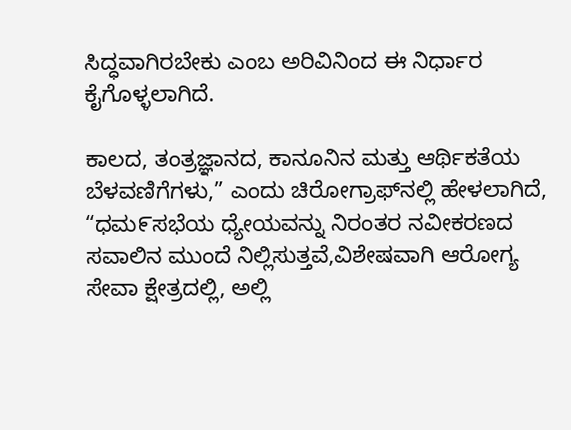ಸಿದ್ಧವಾಗಿರಬೇಕು ಎಂಬ ಅರಿವಿನಿಂದ ಈ ನಿರ್ಧಾರ ಕೈಗೊಳ್ಳಲಾಗಿದೆ.

ಕಾಲದ, ತಂತ್ರಜ್ಞಾನದ, ಕಾನೂನಿನ ಮತ್ತು ಆರ್ಥಿಕತೆಯ ಬೆಳವಣಿಗೆಗಳು,” ಎಂದು ಚಿರೋಗ್ರಾಫ್‌ನಲ್ಲಿ ಹೇಳಲಾಗಿದೆ, “ಧಮ೯ಸಭೆಯ ಧ್ಯೇಯವನ್ನು ನಿರಂತರ ನವೀಕರಣದ ಸವಾಲಿನ ಮುಂದೆ ನಿಲ್ಲಿಸುತ್ತವೆ,ವಿಶೇಷವಾಗಿ ಆರೋಗ್ಯ ಸೇವಾ ಕ್ಷೇತ್ರದಲ್ಲಿ, ಅಲ್ಲಿ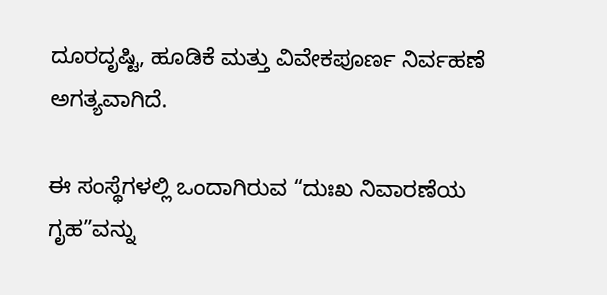ದೂರದೃಷ್ಟಿ, ಹೂಡಿಕೆ ಮತ್ತು ವಿವೇಕಪೂರ್ಣ ನಿರ್ವಹಣೆ ಅಗತ್ಯವಾಗಿದೆ.

ಈ ಸಂಸ್ಥೆಗಳಲ್ಲಿ ಒಂದಾಗಿರುವ “ದುಃಖ ನಿವಾರಣೆಯ ಗೃಹ”ವನ್ನು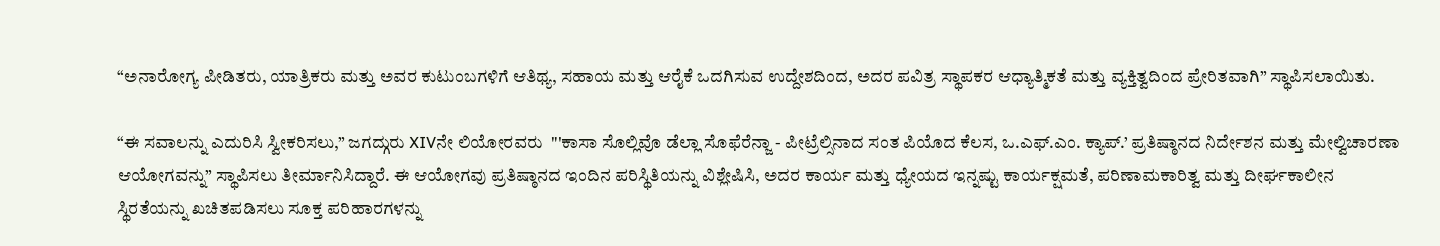“ಅನಾರೋಗ್ಯ ಪೀಡಿತರು, ಯಾತ್ರಿಕರು ಮತ್ತು ಅವರ ಕುಟುಂಬಗಳಿಗೆ ಆತಿಥ್ಯ, ಸಹಾಯ ಮತ್ತು ಆರೈಕೆ ಒದಗಿಸುವ ಉದ್ದೇಶದಿಂದ, ಅದರ ಪವಿತ್ರ ಸ್ಥಾಪಕರ ಆಧ್ಯಾತ್ಮಿಕತೆ ಮತ್ತು ವ್ಯಕ್ತಿತ್ವದಿಂದ ಪ್ರೇರಿತವಾಗಿ” ಸ್ಥಾಪಿಸಲಾಯಿತು.

“ಈ ಸವಾಲನ್ನು ಎದುರಿಸಿ ಸ್ವೀಕರಿಸಲು,” ಜಗದ್ಗುರು XIVನೇ ಲಿಯೋರವರು  "'ಕಾಸಾ ಸೊಲ್ಲಿವೊ ಡೆಲ್ಲಾ ಸೊಫೆರೆನ್ಜಾ - ಪೀಟ್ರೆಲ್ಸಿನಾದ ಸಂತ ಪಿಯೊದ ಕೆಲಸ, ಒ.ಎಫ್.ಎಂ. ಕ್ಯಾಪ್.’ ಪ್ರತಿಷ್ಠಾನದ ನಿರ್ದೇಶನ ಮತ್ತು ಮೇಲ್ವಿಚಾರಣಾ ಆಯೋಗವನ್ನು” ಸ್ಥಾಪಿಸಲು ತೀರ್ಮಾನಿಸಿದ್ದಾರೆ. ಈ ಆಯೋಗವು ಪ್ರತಿಷ್ಠಾನದ ಇಂದಿನ ಪರಿಸ್ಥಿತಿಯನ್ನು ವಿಶ್ಲೇಷಿಸಿ, ಅದರ ಕಾರ್ಯ ಮತ್ತು ಧ್ಯೇಯದ ಇನ್ನಷ್ಟು ಕಾರ್ಯಕ್ಷಮತೆ, ಪರಿಣಾಮಕಾರಿತ್ವ ಮತ್ತು ದೀರ್ಘಕಾಲೀನ ಸ್ಥಿರತೆಯನ್ನು ಖಚಿತಪಡಿಸಲು ಸೂಕ್ತ ಪರಿಹಾರಗಳನ್ನು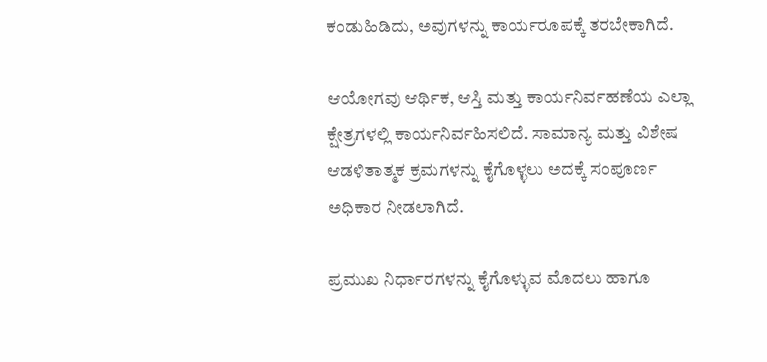ಕಂಡುಹಿಡಿದು, ಅವುಗಳನ್ನು ಕಾರ್ಯರೂಪಕ್ಕೆ ತರಬೇಕಾಗಿದೆ.

ಆಯೋಗವು ಆರ್ಥಿಕ, ಆಸ್ತಿ ಮತ್ತು ಕಾರ್ಯನಿರ್ವಹಣೆಯ ಎಲ್ಲಾ ಕ್ಷೇತ್ರಗಳಲ್ಲಿ ಕಾರ್ಯನಿರ್ವಹಿಸಲಿದೆ. ಸಾಮಾನ್ಯ ಮತ್ತು ವಿಶೇಷ ಆಡಳಿತಾತ್ಮಕ ಕ್ರಮಗಳನ್ನು ಕೈಗೊಳ್ಳಲು ಅದಕ್ಕೆ ಸಂಪೂರ್ಣ ಅಧಿಕಾರ ನೀಡಲಾಗಿದೆ.

ಪ್ರಮುಖ ನಿರ್ಧಾರಗಳನ್ನು ಕೈಗೊಳ್ಳುವ ಮೊದಲು ಹಾಗೂ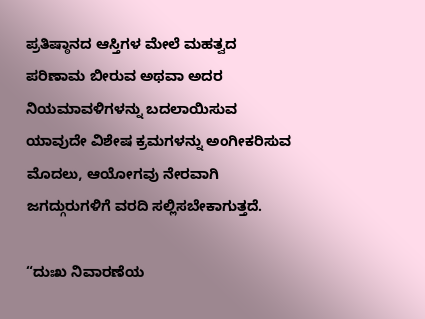ಪ್ರತಿಷ್ಠಾನದ ಆಸ್ತಿಗಳ ಮೇಲೆ ಮಹತ್ವದ ಪರಿಣಾಮ ಬೀರುವ ಅಥವಾ ಅದರ ನಿಯಮಾವಳಿಗಳನ್ನು ಬದಲಾಯಿಸುವ ಯಾವುದೇ ವಿಶೇಷ ಕ್ರಮಗಳನ್ನು ಅಂಗೀಕರಿಸುವ ಮೊದಲು, ಆಯೋಗವು ನೇರವಾಗಿ ಜಗದ್ಗುರುಗಳಿಗೆ ವರದಿ ಸಲ್ಲಿಸಬೇಕಾಗುತ್ತದೆ.

“ದುಃಖ ನಿವಾರಣೆಯ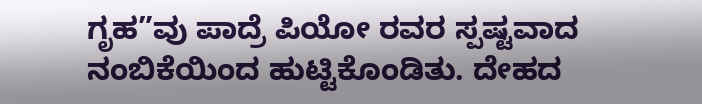ಗೃಹ”ವು ಪಾದ್ರೆ ಪಿಯೋ ರವರ ಸ್ಪಷ್ಟವಾದ ನಂಬಿಕೆಯಿಂದ ಹುಟ್ಟಿಕೊಂಡಿತು. ದೇಹದ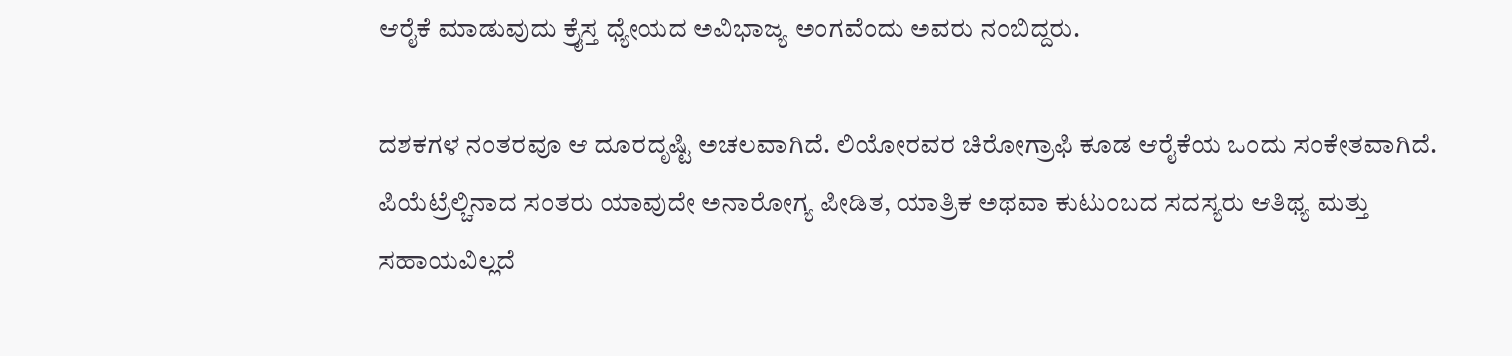ಆರೈಕೆ ಮಾಡುವುದು ಕ್ರೈಸ್ತ ಧ್ಯೇಯದ ಅವಿಭಾಜ್ಯ ಅಂಗವೆಂದು ಅವರು ನಂಬಿದ್ದರು.

ದಶಕಗಳ ನಂತರವೂ ಆ ದೂರದೃಷ್ಟಿ ಅಚಲವಾಗಿದೆ. ಲಿಯೋರವರ ಚಿರೋಗ್ರಾಫಿ ಕೂಡ ಆರೈಕೆಯ ಒಂದು ಸಂಕೇತವಾಗಿದೆ. ಪಿಯೆಟ್ರೆಲ್ಚಿನಾದ ಸಂತರು ಯಾವುದೇ ಅನಾರೋಗ್ಯ ಪೀಡಿತ, ಯಾತ್ರಿಕ ಅಥವಾ ಕುಟುಂಬದ ಸದಸ್ಯರು ಆತಿಥ್ಯ ಮತ್ತು ಸಹಾಯವಿಲ್ಲದೆ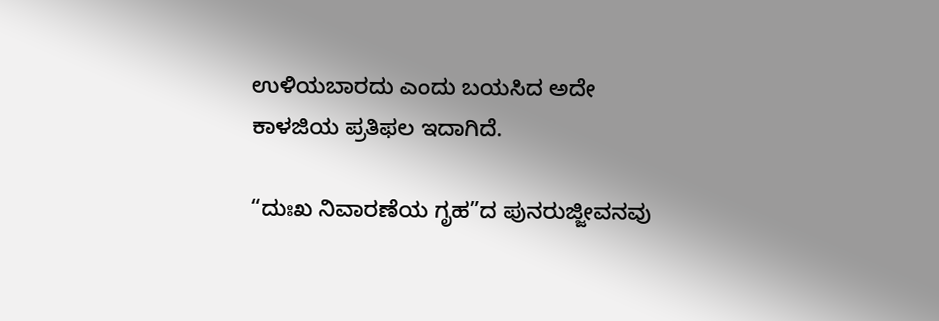ಉಳಿಯಬಾರದು ಎಂದು ಬಯಸಿದ ಅದೇ ಕಾಳಜಿಯ ಪ್ರತಿಫಲ ಇದಾಗಿದೆ.

“ದುಃಖ ನಿವಾರಣೆಯ ಗೃಹ”ದ ಪುನರುಜ್ಜೀವನವು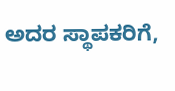ಅದರ ಸ್ಥಾಪಕರಿಗೆ,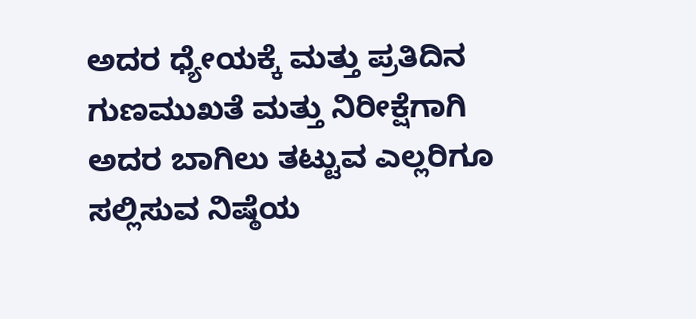ಅದರ ಧ್ಯೇಯಕ್ಕೆ ಮತ್ತು ಪ್ರತಿದಿನ ಗುಣಮುಖತೆ ಮತ್ತು ನಿರೀಕ್ಷೆಗಾಗಿ ಅದರ ಬಾಗಿಲು ತಟ್ಟುವ ಎಲ್ಲರಿಗೂ ಸಲ್ಲಿಸುವ ನಿಷ್ಠೆಯ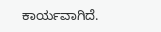ಕಾರ್ಯವಾಗಿದೆ.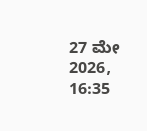27 ಮೇ 2026, 16:35